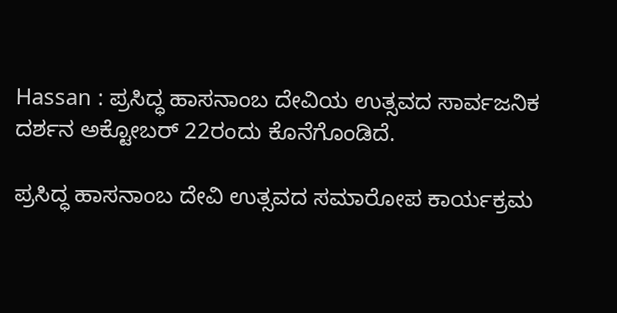Hassan : ಪ್ರಸಿದ್ಧ ಹಾಸನಾಂಬ ದೇವಿಯ ಉತ್ಸವದ ಸಾರ್ವಜನಿಕ ದರ್ಶನ ಅಕ್ಟೋಬರ್ 22ರಂದು ಕೊನೆಗೊಂಡಿದೆ.

ಪ್ರಸಿದ್ಧ ಹಾಸನಾಂಬ ದೇವಿ ಉತ್ಸವದ ಸಮಾರೋಪ ಕಾರ್ಯಕ್ರಮ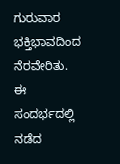ಗುರುವಾರ ಭಕ್ತಿಭಾವದಿಂದ ನೆರವೇರಿತು. ಈ ಸಂದರ್ಭದಲ್ಲಿ ನಡೆದ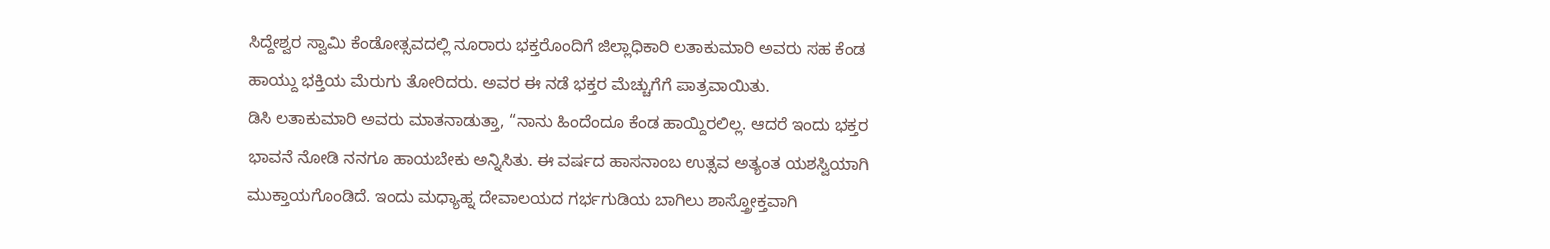ಸಿದ್ದೇಶ್ವರ ಸ್ವಾಮಿ ಕೆಂಡೋತ್ಸವದಲ್ಲಿ ನೂರಾರು ಭಕ್ತರೊಂದಿಗೆ ಜಿಲ್ಲಾಧಿಕಾರಿ ಲತಾಕುಮಾರಿ ಅವರು ಸಹ ಕೆಂಡ ಹಾಯ್ದು ಭಕ್ತಿಯ ಮೆರುಗು ತೋರಿದರು. ಅವರ ಈ ನಡೆ ಭಕ್ತರ ಮೆಚ್ಚುಗೆಗೆ ಪಾತ್ರವಾಯಿತು.
ಡಿಸಿ ಲತಾಕುಮಾರಿ ಅವರು ಮಾತನಾಡುತ್ತಾ, “ನಾನು ಹಿಂದೆಂದೂ ಕೆಂಡ ಹಾಯ್ದಿರಲಿಲ್ಲ. ಆದರೆ ಇಂದು ಭಕ್ತರ ಭಾವನೆ ನೋಡಿ ನನಗೂ ಹಾಯಬೇಕು ಅನ್ನಿಸಿತು. ಈ ವರ್ಷದ ಹಾಸನಾಂಬ ಉತ್ಸವ ಅತ್ಯಂತ ಯಶಸ್ವಿಯಾಗಿ ಮುಕ್ತಾಯಗೊಂಡಿದೆ. ಇಂದು ಮಧ್ಯಾಹ್ನ ದೇವಾಲಯದ ಗರ್ಭಗುಡಿಯ ಬಾಗಿಲು ಶಾಸ್ತ್ರೋಕ್ತವಾಗಿ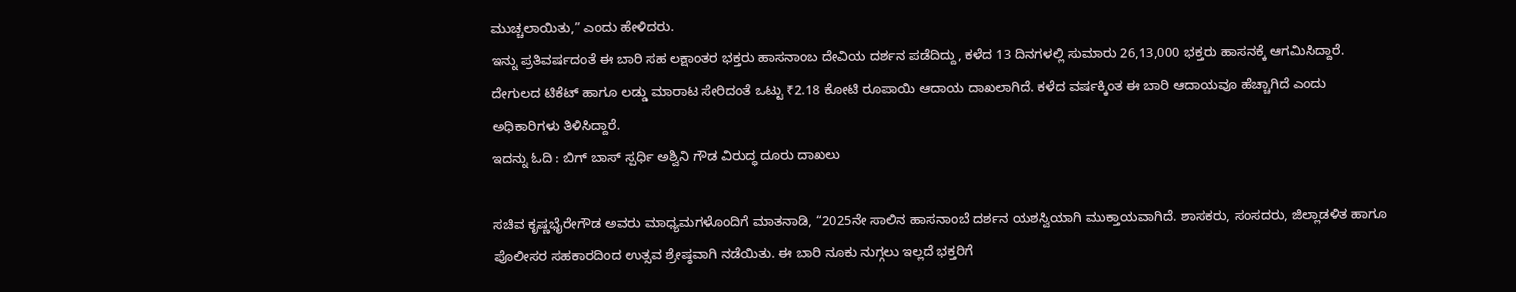ಮುಚ್ಚಲಾಯಿತು,” ಎಂದು ಹೇಳಿದರು.
ಇನ್ನು ಪ್ರತಿವರ್ಷದಂತೆ ಈ ಬಾರಿ ಸಹ ಲಕ್ಷಾಂತರ ಭಕ್ತರು ಹಾಸನಾಂಬ ದೇವಿಯ ದರ್ಶನ ಪಡೆದಿದ್ದು, ಕಳೆದ 13 ದಿನಗಳಲ್ಲಿ ಸುಮಾರು 26,13,000 ಭಕ್ತರು ಹಾಸನಕ್ಕೆ ಆಗಮಿಸಿದ್ದಾರೆ. ದೇಗುಲದ ಟಿಕೆಟ್ ಹಾಗೂ ಲಡ್ಡು ಮಾರಾಟ ಸೇರಿದಂತೆ ಒಟ್ಟು ₹2.18 ಕೋಟಿ ರೂಪಾಯಿ ಆದಾಯ ದಾಖಲಾಗಿದೆ. ಕಳೆದ ವರ್ಷಕ್ಕಿಂತ ಈ ಬಾರಿ ಆದಾಯವೂ ಹೆಚ್ಚಾಗಿದೆ ಎಂದು ಅಧಿಕಾರಿಗಳು ತಿಳಿಸಿದ್ದಾರೆ.
ಇದನ್ನು ಓದಿ : ಬಿಗ್ ಬಾಸ್ ಸ್ಪರ್ಧಿ ಅಶ್ವಿನಿ ಗೌಡ ವಿರುದ್ಧ ದೂರು ದಾಖಲು

ಸಚಿವ ಕೃಷ್ಣಭೈರೇಗೌಡ ಅವರು ಮಾಧ್ಯಮಗಳೊಂದಿಗೆ ಮಾತನಾಡಿ, “2025ನೇ ಸಾಲಿನ ಹಾಸನಾಂಬೆ ದರ್ಶನ ಯಶಸ್ವಿಯಾಗಿ ಮುಕ್ತಾಯವಾಗಿದೆ. ಶಾಸಕರು, ಸಂಸದರು, ಜಿಲ್ಲಾಡಳಿತ ಹಾಗೂ ಪೊಲೀಸರ ಸಹಕಾರದಿಂದ ಉತ್ಸವ ಶ್ರೇಷ್ಠವಾಗಿ ನಡೆಯಿತು. ಈ ಬಾರಿ ನೂಕು ನುಗ್ಗಲು ಇಲ್ಲದೆ ಭಕ್ತರಿಗೆ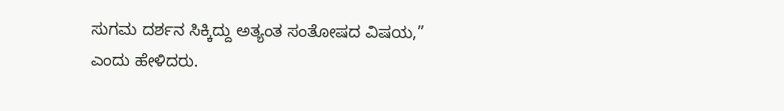ಸುಗಮ ದರ್ಶನ ಸಿಕ್ಕಿದ್ದು ಅತ್ಯಂತ ಸಂತೋಷದ ವಿಷಯ,” ಎಂದು ಹೇಳಿದರು.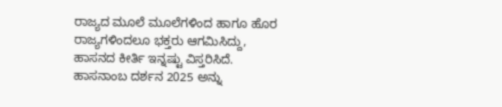ರಾಜ್ಯದ ಮೂಲೆ ಮೂಲೆಗಳಿಂದ ಹಾಗೂ ಹೊರ ರಾಜ್ಯಗಳಿಂದಲೂ ಭಕ್ತರು ಆಗಮಿಸಿದ್ದು, ಹಾಸನದ ಕೀರ್ತಿ ಇನ್ನಷ್ಟು ವಿಸ್ತರಿಸಿದೆ. ಹಾಸನಾಂಬ ದರ್ಶನ 2025 ಅನ್ನು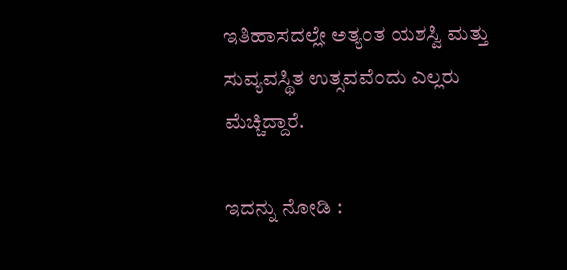ಇತಿಹಾಸದಲ್ಲೇ ಅತ್ಯಂತ ಯಶಸ್ವಿ ಮತ್ತು ಸುವ್ಯವಸ್ಥಿತ ಉತ್ಸವವೆಂದು ಎಲ್ಲರು ಮೆಚ್ಚಿದ್ದಾರೆ.

ಇದನ್ನು ನೋಡಿ :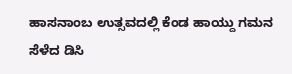ಹಾಸನಾಂಬ ಉತ್ಸವದಲ್ಲಿ ಕೆಂಡ ಹಾಯ್ದು ಗಮನ ಸೆಳೆದ ಡಿಸಿ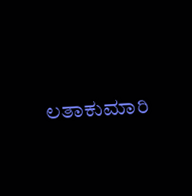ಲತಾಕುಮಾರಿ